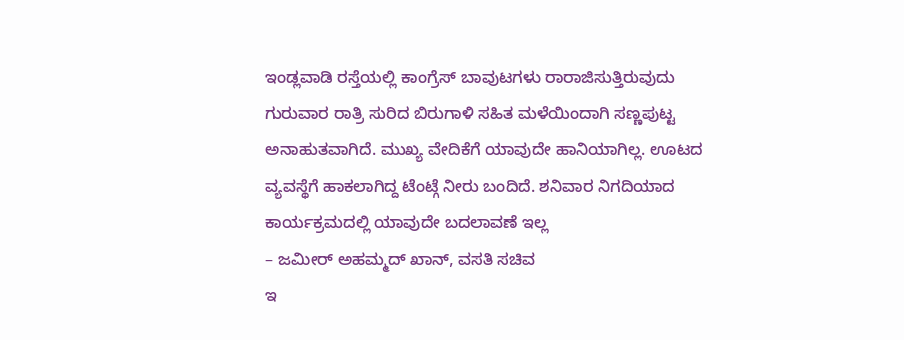ಇಂಡ್ಲವಾಡಿ ರಸ್ತೆಯಲ್ಲಿ ಕಾಂಗ್ರೆಸ್ ಬಾವುಟಗಳು ರಾರಾಜಿಸುತ್ತಿರುವುದು
ಗುರುವಾರ ರಾತ್ರಿ ಸುರಿದ ಬಿರುಗಾಳಿ ಸಹಿತ ಮಳೆಯಿಂದಾಗಿ ಸಣ್ಣಪುಟ್ಟ ಅನಾಹುತವಾಗಿದೆ. ಮುಖ್ಯ ವೇದಿಕೆಗೆ ಯಾವುದೇ ಹಾನಿಯಾಗಿಲ್ಲ. ಊಟದ ವ್ಯವಸ್ಥೆಗೆ ಹಾಕಲಾಗಿದ್ದ ಟೆಂಟ್ಗೆ ನೀರು ಬಂದಿದೆ. ಶನಿವಾರ ನಿಗದಿಯಾದ ಕಾರ್ಯಕ್ರಮದಲ್ಲಿ ಯಾವುದೇ ಬದಲಾವಣೆ ಇಲ್ಲ
– ಜಮೀರ್ ಅಹಮ್ಮದ್ ಖಾನ್, ವಸತಿ ಸಚಿವ
ಇ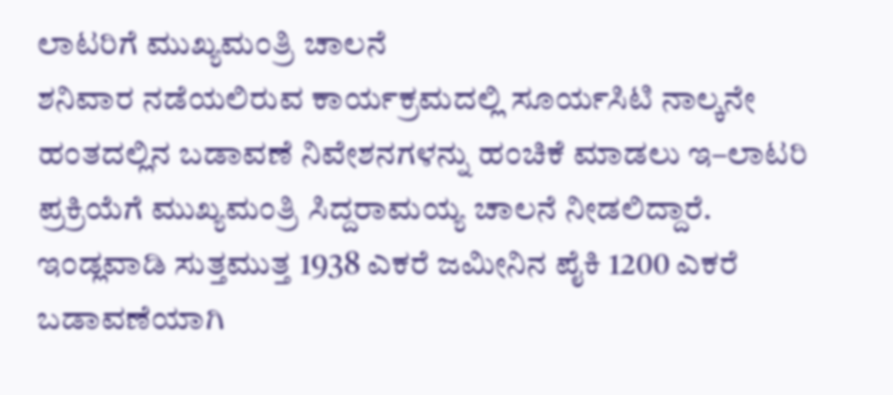ಲಾಟರಿಗೆ ಮುಖ್ಯಮಂತ್ರಿ ಚಾಲನೆ
ಶನಿವಾರ ನಡೆಯಲಿರುವ ಕಾರ್ಯಕ್ರಮದಲ್ಲಿ ಸೂರ್ಯಸಿಟಿ ನಾಲ್ಕನೇ ಹಂತದಲ್ಲಿನ ಬಡಾವಣೆ ನಿವೇಶನಗಳನ್ನು ಹಂಚಿಕೆ ಮಾಡಲು ಇ–ಲಾಟರಿ ಪ್ರಕ್ರಿಯೆಗೆ ಮುಖ್ಯಮಂತ್ರಿ ಸಿದ್ದರಾಮಯ್ಯ ಚಾಲನೆ ನೀಡಲಿದ್ದಾರೆ. ಇಂಡ್ಲವಾಡಿ ಸುತ್ತಮುತ್ತ 1938 ಎಕರೆ ಜಮೀನಿನ ಪೈಕಿ 1200 ಎಕರೆ ಬಡಾವಣೆಯಾಗಿ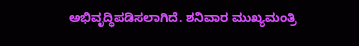ಅಭಿವೃದ್ಧಿಪಡಿಸಲಾಗಿದೆ. ಶನಿವಾರ ಮುಖ್ಯಮಂತ್ರಿ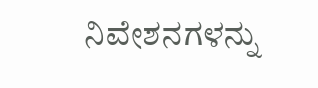ನಿವೇಶನಗಳನ್ನು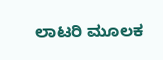ಲಾಟರಿ ಮೂಲಕ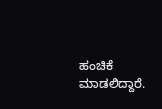ಹಂಚಿಕೆ ಮಾಡಲಿದ್ದಾರೆ.